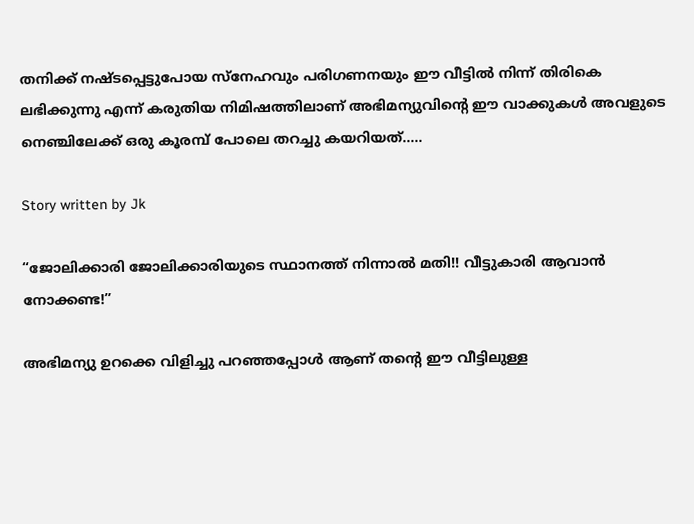തനിക്ക് നഷ്ടപ്പെട്ടുപോയ സ്നേഹവും പരിഗണനയും ഈ വീട്ടിൽ നിന്ന് തിരികെ ലഭിക്കുന്നു എന്ന് കരുതിയ നിമിഷത്തിലാണ് അഭിമന്യുവിന്റെ ഈ വാക്കുകൾ അവളുടെ നെഞ്ചിലേക്ക് ഒരു കൂരമ്പ് പോലെ തറച്ചു കയറിയത്…..

Story written by Jk

“ജോലിക്കാരി ജോലിക്കാരിയുടെ സ്ഥാനത്ത് നിന്നാൽ മതി!! വീട്ടുകാരി ആവാൻ നോക്കണ്ട!”

അഭിമന്യു ഉറക്കെ വിളിച്ചു പറഞ്ഞപ്പോൾ ആണ് തന്റെ ഈ വീട്ടിലുള്ള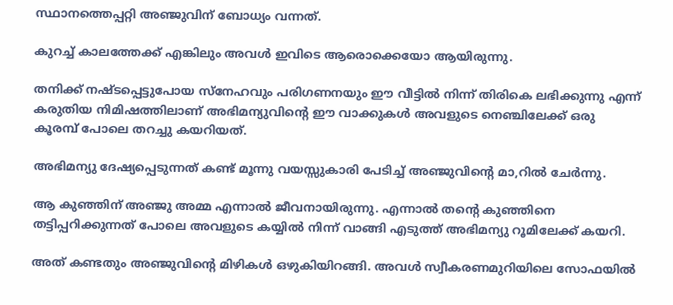സ്ഥാനത്തെപ്പറ്റി അഞ്ജുവിന് ബോധ്യം വന്നത്.

കുറച്ച് കാലത്തേക്ക് എങ്കിലും അവൾ ഇവിടെ ആരൊക്കെയോ ആയിരുന്നു.

തനിക്ക് നഷ്ടപ്പെട്ടുപോയ സ്നേഹവും പരിഗണനയും ഈ വീട്ടിൽ നിന്ന് തിരികെ ലഭിക്കുന്നു എന്ന് കരുതിയ നിമിഷത്തിലാണ് അഭിമന്യുവിന്റെ ഈ വാക്കുകൾ അവളുടെ നെഞ്ചിലേക്ക് ഒരു കൂരമ്പ് പോലെ തറച്ചു കയറിയത്.

അഭിമന്യു ദേഷ്യപ്പെടുന്നത് കണ്ട് മൂന്നു വയസ്സുകാരി പേടിച്ച് അഞ്ജുവിന്റെ മാ,റിൽ ചേർന്നു.

ആ കുഞ്ഞിന് അഞ്ജു അമ്മ എന്നാൽ ജീവനായിരുന്നു. എന്നാൽ തന്റെ കുഞ്ഞിനെ തട്ടിപ്പറിക്കുന്നത് പോലെ അവളുടെ കയ്യിൽ നിന്ന് വാങ്ങി എടുത്ത് അഭിമന്യു റൂമിലേക്ക് കയറി.

അത് കണ്ടതും അഞ്ജുവിന്റെ മിഴികൾ ഒഴുകിയിറങ്ങി. അവൾ സ്വീകരണമുറിയിലെ സോഫയിൽ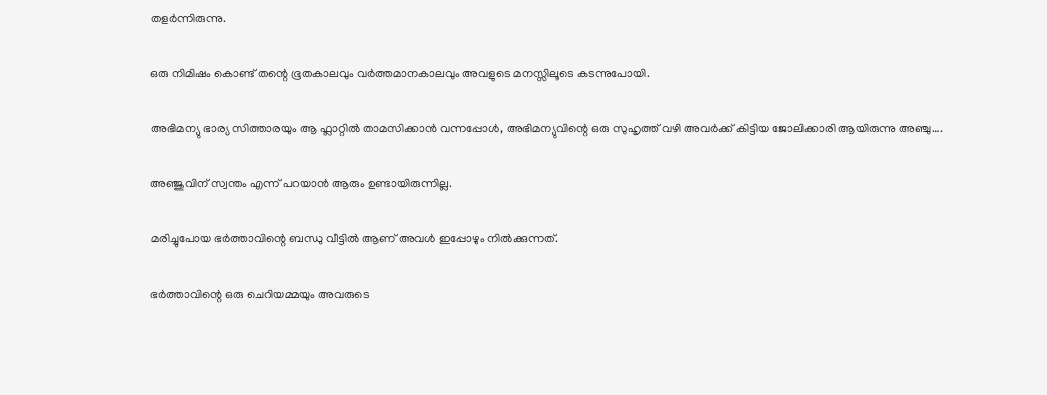തളർന്നിരുന്നു.

ഒരു നിമിഷം കൊണ്ട് തന്റെ ഭൂതകാലവും വർത്തമാനകാലവും അവളുടെ മനസ്സിലൂടെ കടന്നുപോയി.

അഭിമന്യു ഭാര്യ സിത്താരയും ആ ഫ്ലാറ്റിൽ താമസിക്കാൻ വന്നപ്പോൾ, അഭിമന്യുവിന്റെ ഒരു സുഹൃത്ത് വഴി അവർക്ക് കിട്ടിയ ജോലിക്കാരി ആയിരുന്നു അഞ്ചു….

അഞ്ജുവിന് സ്വന്തം എന്ന് പറയാൻ ആരും ഉണ്ടായിരുന്നില്ല.

മരിച്ചുപോയ ഭർത്താവിന്റെ ബന്ധു വീട്ടിൽ ആണ് അവൾ ഇപ്പോഴും നിൽക്കുന്നത്.

ഭർത്താവിന്റെ ഒരു ചെറിയമ്മയും അവരുടെ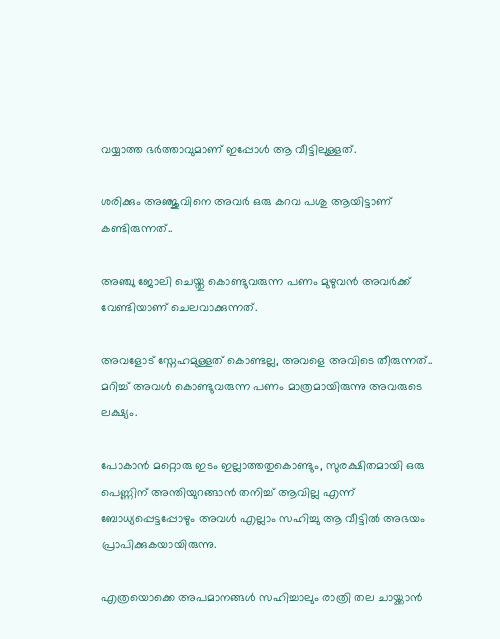വയ്യാത്ത ഭർത്താവുമാണ് ഇപ്പോൾ ആ വീട്ടിലുള്ളത്.

ശരിക്കും അഞ്ജുവിനെ അവർ ഒരു കറവ പശു ആയിട്ടാണ് കണ്ടിരുന്നത്..

അഞ്ചു ജോലി ചെയ്തു കൊണ്ടുവരുന്ന പണം മുഴുവൻ അവർക്ക് വേണ്ടിയാണ് ചെലവാക്കുന്നത്.

അവളോട് സ്നേഹമുള്ളത് കൊണ്ടല്ല, അവളെ അവിടെ തീരുന്നത്.. മറിച്ച് അവൾ കൊണ്ടുവരുന്ന പണം മാത്രമായിരുന്നു അവരുടെ ലക്ഷ്യം.

പോകാൻ മറ്റൊരു ഇടം ഇല്ലാത്തതുകൊണ്ടും, സുരക്ഷിതമായി ഒരു പെണ്ണിന് അന്തിയുറങ്ങാൻ തനിച്ച് ആവില്ല എന്ന് ബോധ്യപ്പെട്ടപ്പോഴും അവൾ എല്ലാം സഹിച്ചു ആ വീട്ടിൽ അഭയം പ്രാപിക്കുകയായിരുന്നു.

എത്രയൊക്കെ അപമാനങ്ങൾ സഹിച്ചാലും രാത്രി തല ചായ്ക്കാൻ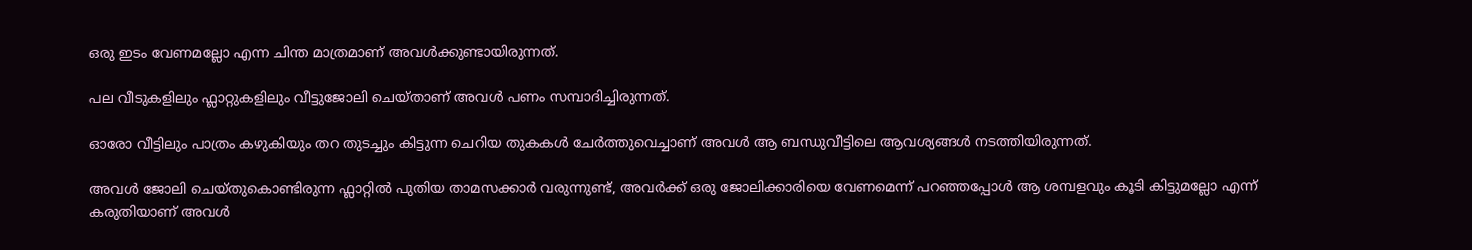ഒരു ഇടം വേണമല്ലോ എന്ന ചിന്ത മാത്രമാണ് അവൾക്കുണ്ടായിരുന്നത്.

പല വീടുകളിലും ഫ്ലാറ്റുകളിലും വീട്ടുജോലി ചെയ്താണ് അവൾ പണം സമ്പാദിച്ചിരുന്നത്.

ഓരോ വീട്ടിലും പാത്രം കഴുകിയും തറ തുടച്ചും കിട്ടുന്ന ചെറിയ തുകകൾ ചേർത്തുവെച്ചാണ് അവൾ ആ ബന്ധുവീട്ടിലെ ആവശ്യങ്ങൾ നടത്തിയിരുന്നത്.

അവൾ ജോലി ചെയ്തുകൊണ്ടിരുന്ന ഫ്ലാറ്റിൽ പുതിയ താമസക്കാർ വരുന്നുണ്ട്, അവർക്ക് ഒരു ജോലിക്കാരിയെ വേണമെന്ന് പറഞ്ഞപ്പോൾ ആ ശമ്പളവും കൂടി കിട്ടുമല്ലോ എന്ന് കരുതിയാണ് അവൾ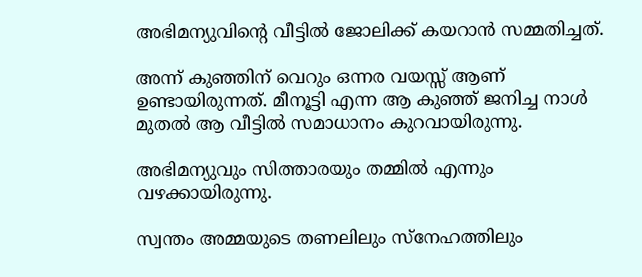അഭിമന്യുവിന്റെ വീട്ടിൽ ജോലിക്ക് കയറാൻ സമ്മതിച്ചത്.

അന്ന് കുഞ്ഞിന് വെറും ഒന്നര വയസ്സ് ആണ് ഉണ്ടായിരുന്നത്. മീനൂട്ടി എന്ന ആ കുഞ്ഞ് ജനിച്ച നാൾ മുതൽ ആ വീട്ടിൽ സമാധാനം കുറവായിരുന്നു.

അഭിമന്യുവും സിത്താരയും തമ്മിൽ എന്നും വഴക്കായിരുന്നു.

സ്വന്തം അമ്മയുടെ തണലിലും സ്നേഹത്തിലും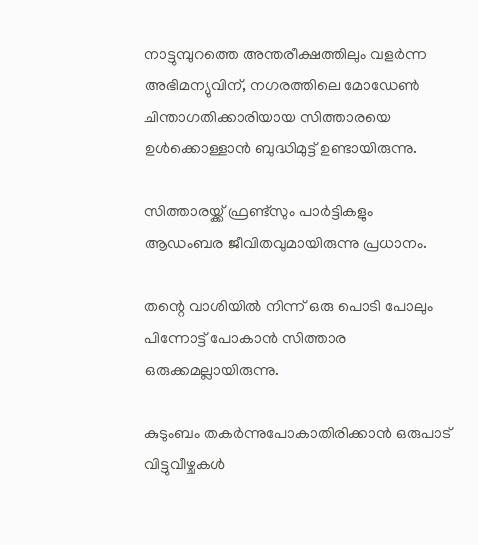നാട്ടുമ്പുറത്തെ അന്തരീക്ഷത്തിലും വളർന്ന അഭിമന്യുവിന്, നഗരത്തിലെ മോഡേൺ ചിന്താഗതിക്കാരിയായ സിത്താരയെ ഉൾക്കൊള്ളാൻ ബുദ്ധിമുട്ട് ഉണ്ടായിരുന്നു.

സിത്താരയ്ക്ക് ഫ്രണ്ട്സും പാർട്ടികളും ആഡംബര ജീവിതവുമായിരുന്നു പ്രധാനം.

തന്റെ വാശിയിൽ നിന്ന് ഒരു പൊടി പോലും പിന്നോട്ട് പോകാൻ സിത്താര ഒരുക്കമല്ലായിരുന്നു.

കുടുംബം തകർന്നുപോകാതിരിക്കാൻ ഒരുപാട് വിട്ടുവീഴ്ചകൾ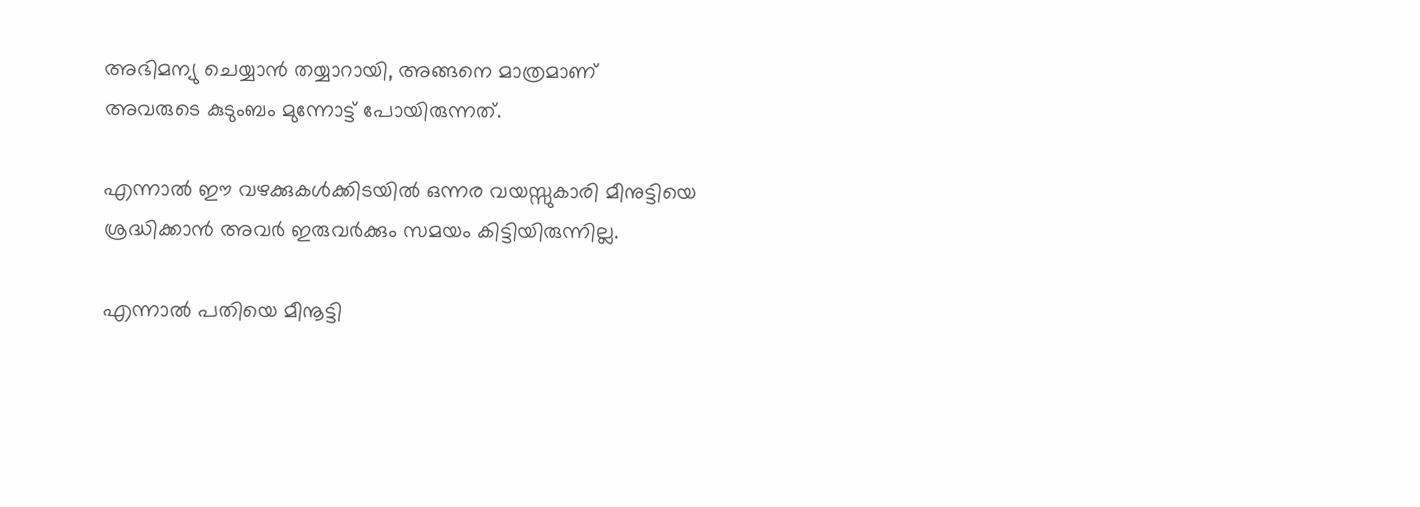അഭിമന്യു ചെയ്യാൻ തയ്യാറായി, അങ്ങനെ മാത്രമാണ് അവരുടെ കുടുംബം മുന്നോട്ട് പോയിരുന്നത്.

എന്നാൽ ഈ വഴക്കുകൾക്കിടയിൽ ഒന്നര വയസ്സുകാരി മീനുട്ടിയെ ശ്രദ്ധിക്കാൻ അവർ ഇരുവർക്കും സമയം കിട്ടിയിരുന്നില്ല.

എന്നാൽ പതിയെ മീനൂട്ടി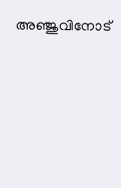അഞ്ജുവിനോട്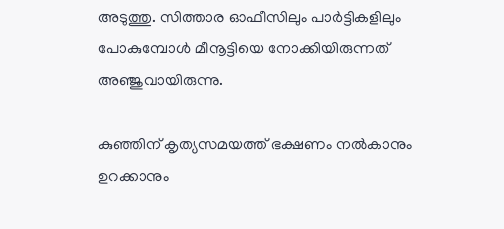അടുത്തു. സിത്താര ഓഫീസിലും പാർട്ടികളിലും പോകുമ്പോൾ മീനൂട്ടിയെ നോക്കിയിരുന്നത് അഞ്ജുവായിരുന്നു.

കുഞ്ഞിന് കൃത്യസമയത്ത് ഭക്ഷണം നൽകാനും ഉറക്കാനും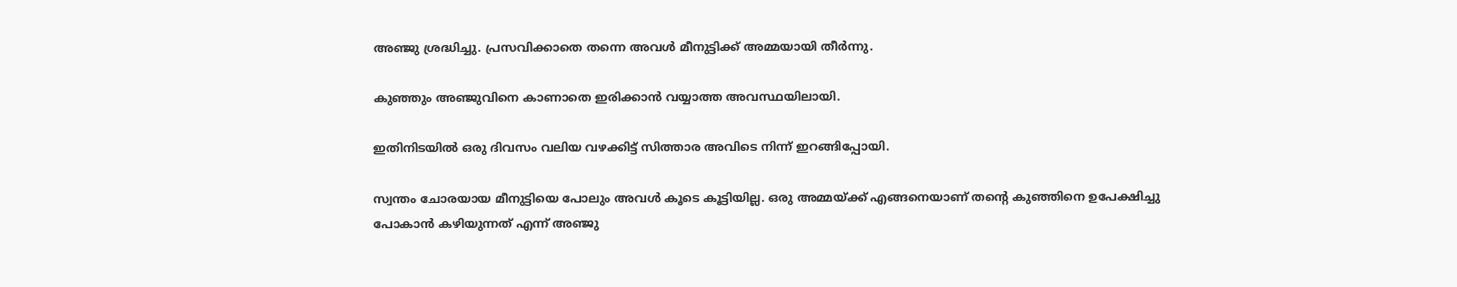അഞ്ജു ശ്രദ്ധിച്ചു. പ്രസവിക്കാതെ തന്നെ അവൾ മീനുട്ടിക്ക് അമ്മയായി തീർന്നു.

കുഞ്ഞും അഞ്ജുവിനെ കാണാതെ ഇരിക്കാൻ വയ്യാത്ത അവസ്ഥയിലായി.

ഇതിനിടയിൽ ഒരു ദിവസം വലിയ വഴക്കിട്ട് സിത്താര അവിടെ നിന്ന് ഇറങ്ങിപ്പോയി.

സ്വന്തം ചോരയായ മീനുട്ടിയെ പോലും അവൾ കൂടെ കൂട്ടിയില്ല. ഒരു അമ്മയ്ക്ക് എങ്ങനെയാണ് തന്റെ കുഞ്ഞിനെ ഉപേക്ഷിച്ചു പോകാൻ കഴിയുന്നത് എന്ന് അഞ്ജു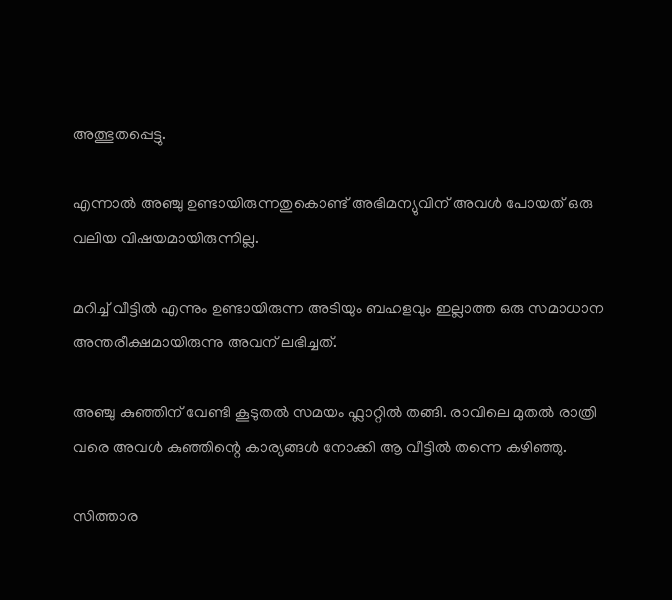അത്ഭുതപ്പെട്ടു.

എന്നാൽ അഞ്ചു ഉണ്ടായിരുന്നതുകൊണ്ട് അഭിമന്യുവിന് അവൾ പോയത് ഒരു വലിയ വിഷയമായിരുന്നില്ല.

മറിച്ച് വീട്ടിൽ എന്നും ഉണ്ടായിരുന്ന അടിയും ബഹളവും ഇല്ലാത്ത ഒരു സമാധാന അന്തരീക്ഷമായിരുന്നു അവന് ലഭിച്ചത്.

അഞ്ചു കുഞ്ഞിന് വേണ്ടി കൂടുതൽ സമയം ഫ്ലാറ്റിൽ തങ്ങി. രാവിലെ മുതൽ രാത്രി വരെ അവൾ കുഞ്ഞിന്റെ കാര്യങ്ങൾ നോക്കി ആ വീട്ടിൽ തന്നെ കഴിഞ്ഞു.

സിത്താര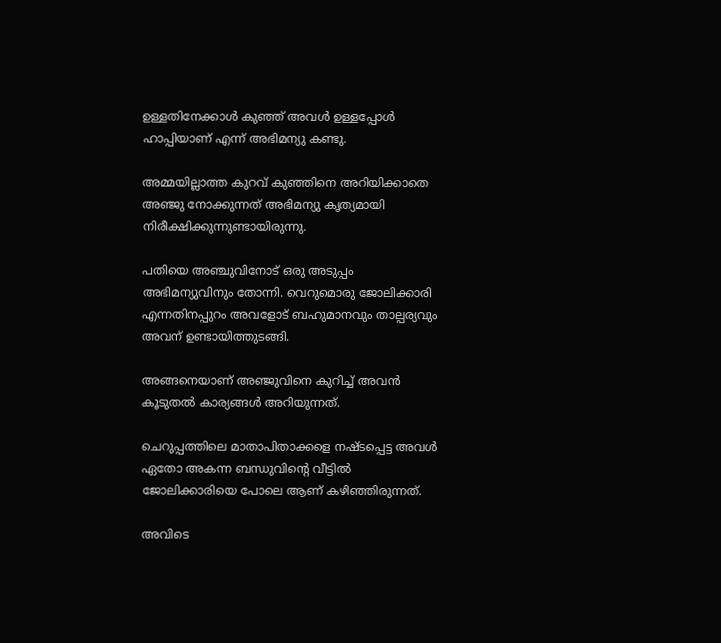ഉള്ളതിനേക്കാൾ കുഞ്ഞ് അവൾ ഉള്ളപ്പോൾ ഹാപ്പിയാണ് എന്ന് അഭിമന്യു കണ്ടു.

അമ്മയില്ലാത്ത കുറവ് കുഞ്ഞിനെ അറിയിക്കാതെ അഞ്ജു നോക്കുന്നത് അഭിമന്യു കൃത്യമായി നിരീക്ഷിക്കുന്നുണ്ടായിരുന്നു.

പതിയെ അഞ്ചുവിനോട് ഒരു അടുപ്പം അഭിമന്യുവിനും തോന്നി. വെറുമൊരു ജോലിക്കാരി എന്നതിനപ്പുറം അവളോട് ബഹുമാനവും താല്പര്യവും അവന് ഉണ്ടായിത്തുടങ്ങി.

അങ്ങനെയാണ് അഞ്ജുവിനെ കുറിച്ച് അവൻ കൂടുതൽ കാര്യങ്ങൾ അറിയുന്നത്.

ചെറുപ്പത്തിലെ മാതാപിതാക്കളെ നഷ്ടപ്പെട്ട അവൾ ഏതോ അകന്ന ബന്ധുവിന്റെ വീട്ടിൽ ജോലിക്കാരിയെ പോലെ ആണ് കഴിഞ്ഞിരുന്നത്.

അവിടെ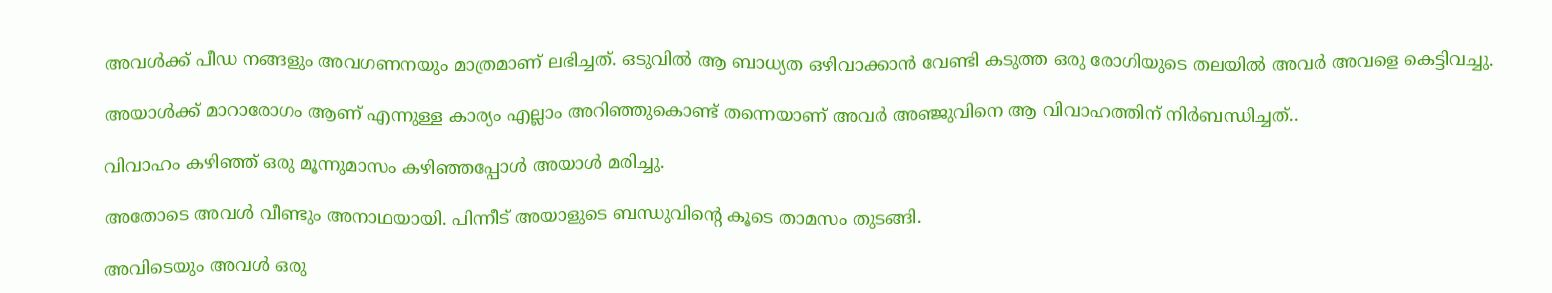അവൾക്ക് പീഡ നങ്ങളും അവഗണനയും മാത്രമാണ് ലഭിച്ചത്. ഒടുവിൽ ആ ബാധ്യത ഒഴിവാക്കാൻ വേണ്ടി കടുത്ത ഒരു രോഗിയുടെ തലയിൽ അവർ അവളെ കെട്ടിവച്ചു.

അയാൾക്ക് മാറാരോഗം ആണ് എന്നുള്ള കാര്യം എല്ലാം അറിഞ്ഞുകൊണ്ട് തന്നെയാണ് അവർ അഞ്ജുവിനെ ആ വിവാഹത്തിന് നിർബന്ധിച്ചത്..

വിവാഹം കഴിഞ്ഞ് ഒരു മൂന്നുമാസം കഴിഞ്ഞപ്പോൾ അയാൾ മരിച്ചു.

അതോടെ അവൾ വീണ്ടും അനാഥയായി. പിന്നീട് അയാളുടെ ബന്ധുവിന്റെ കൂടെ താമസം തുടങ്ങി.

അവിടെയും അവൾ ഒരു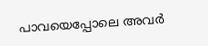പാവയെപ്പോലെ അവർ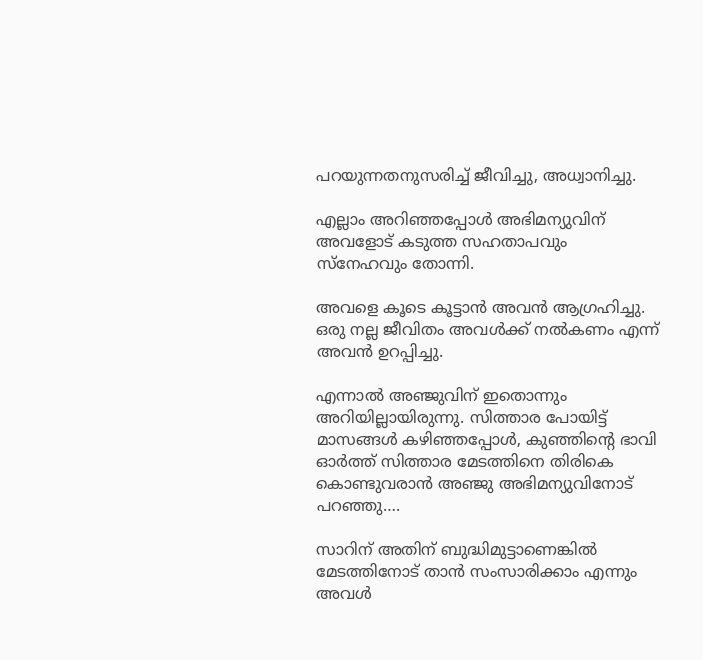പറയുന്നതനുസരിച്ച് ജീവിച്ചു, അധ്വാനിച്ചു.

എല്ലാം അറിഞ്ഞപ്പോൾ അഭിമന്യുവിന് അവളോട് കടുത്ത സഹതാപവും സ്നേഹവും തോന്നി.

അവളെ കൂടെ കൂട്ടാൻ അവൻ ആഗ്രഹിച്ചു. ഒരു നല്ല ജീവിതം അവൾക്ക് നൽകണം എന്ന് അവൻ ഉറപ്പിച്ചു.

എന്നാൽ അഞ്ജുവിന് ഇതൊന്നും അറിയില്ലായിരുന്നു. സിത്താര പോയിട്ട് മാസങ്ങൾ കഴിഞ്ഞപ്പോൾ, കുഞ്ഞിന്റെ ഭാവി ഓർത്ത് സിത്താര മേടത്തിനെ തിരികെ കൊണ്ടുവരാൻ അഞ്ജു അഭിമന്യുവിനോട് പറഞ്ഞു….

സാറിന് അതിന് ബുദ്ധിമുട്ടാണെങ്കിൽ മേടത്തിനോട് താൻ സംസാരിക്കാം എന്നും അവൾ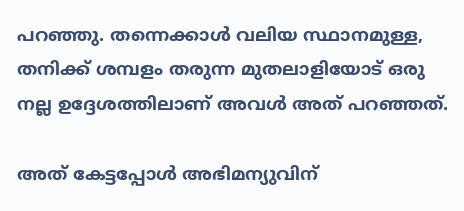പറഞ്ഞു. തന്നെക്കാൾ വലിയ സ്ഥാനമുള്ള, തനിക്ക് ശമ്പളം തരുന്ന മുതലാളിയോട് ഒരു നല്ല ഉദ്ദേശത്തിലാണ് അവൾ അത് പറഞ്ഞത്.

അത് കേട്ടപ്പോൾ അഭിമന്യുവിന്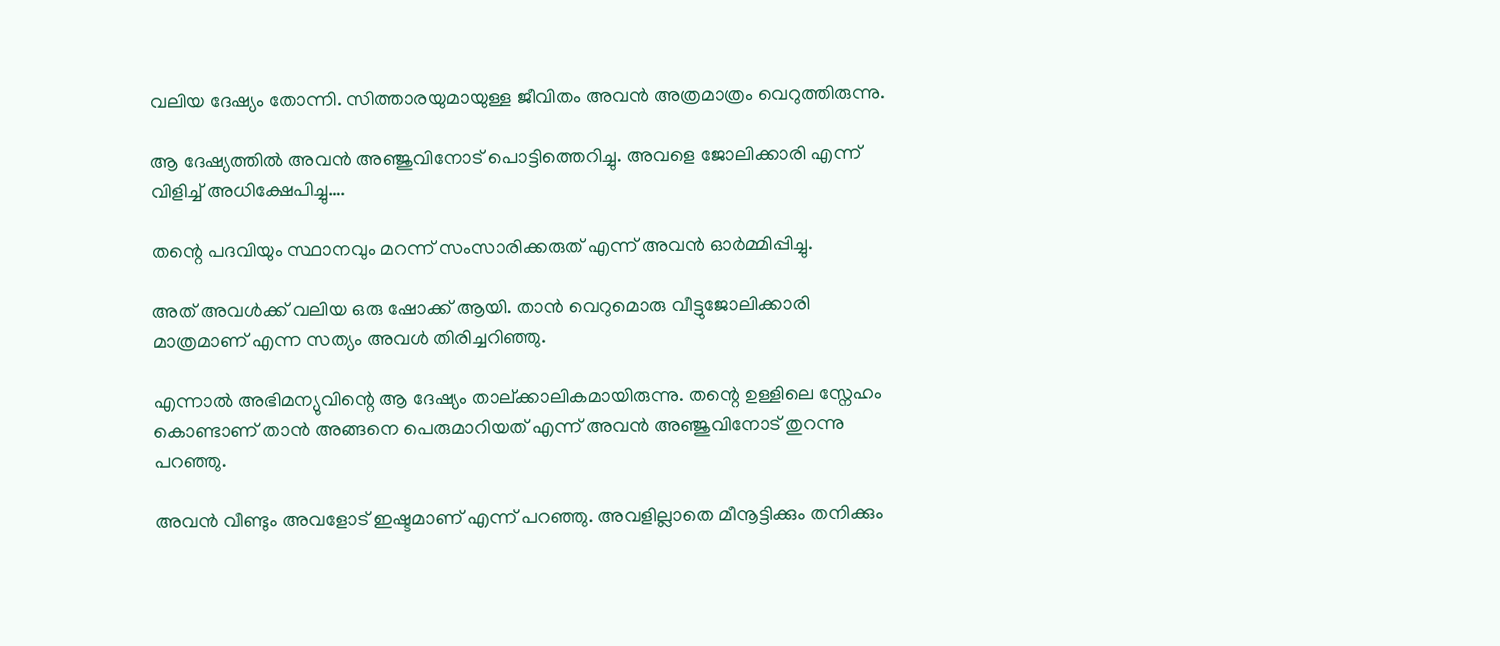വലിയ ദേഷ്യം തോന്നി. സിത്താരയുമായുള്ള ജീവിതം അവൻ അത്രമാത്രം വെറുത്തിരുന്നു.

ആ ദേഷ്യത്തിൽ അവൻ അഞ്ജുവിനോട് പൊട്ടിത്തെറിച്ചു. അവളെ ജോലിക്കാരി എന്ന് വിളിച്ച് അധിക്ഷേപിച്ചു….

തന്റെ പദവിയും സ്ഥാനവും മറന്ന് സംസാരിക്കരുത് എന്ന് അവൻ ഓർമ്മിപ്പിച്ചു.

അത് അവൾക്ക് വലിയ ഒരു ഷോക്ക് ആയി. താൻ വെറുമൊരു വീട്ടുജോലിക്കാരി മാത്രമാണ് എന്ന സത്യം അവൾ തിരിച്ചറിഞ്ഞു.

എന്നാൽ അഭിമന്യുവിന്റെ ആ ദേഷ്യം താല്ക്കാലികമായിരുന്നു. തന്റെ ഉള്ളിലെ സ്നേഹം കൊണ്ടാണ് താൻ അങ്ങനെ പെരുമാറിയത് എന്ന് അവൻ അഞ്ജുവിനോട് തുറന്നു പറഞ്ഞു.

അവൻ വീണ്ടും അവളോട് ഇഷ്ടമാണ് എന്ന് പറഞ്ഞു. അവളില്ലാതെ മീനൂട്ടിക്കും തനിക്കും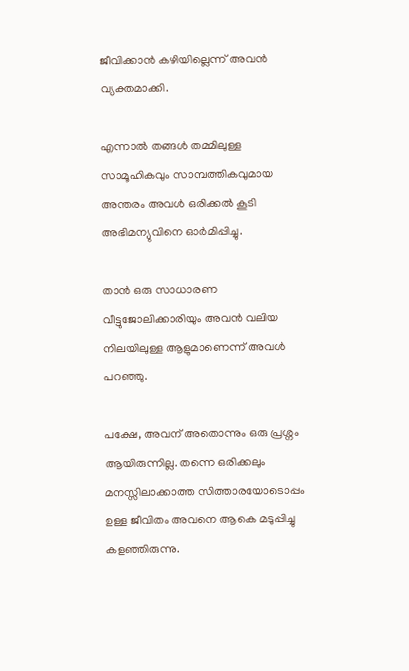ജീവിക്കാൻ കഴിയില്ലെന്ന് അവൻ വ്യക്തമാക്കി.

എന്നാൽ തങ്ങൾ തമ്മിലുള്ള സാമൂഹികവും സാമ്പത്തികവുമായ അന്തരം അവൾ ഒരിക്കൽ കൂടി അഭിമന്യുവിനെ ഓർമിപ്പിച്ചു.

താൻ ഒരു സാധാരണ വീട്ടുജോലിക്കാരിയും അവൻ വലിയ നിലയിലുള്ള ആളുമാണെന്ന് അവൾ പറഞ്ഞു.

പക്ഷേ, അവന് അതൊന്നും ഒരു പ്രശ്നം ആയിരുന്നില്ല. തന്നെ ഒരിക്കലും മനസ്സിലാക്കാത്ത സിത്താരയോടൊപ്പം ഉള്ള ജീവിതം അവനെ ആകെ മടുപ്പിച്ചു കളഞ്ഞിരുന്നു.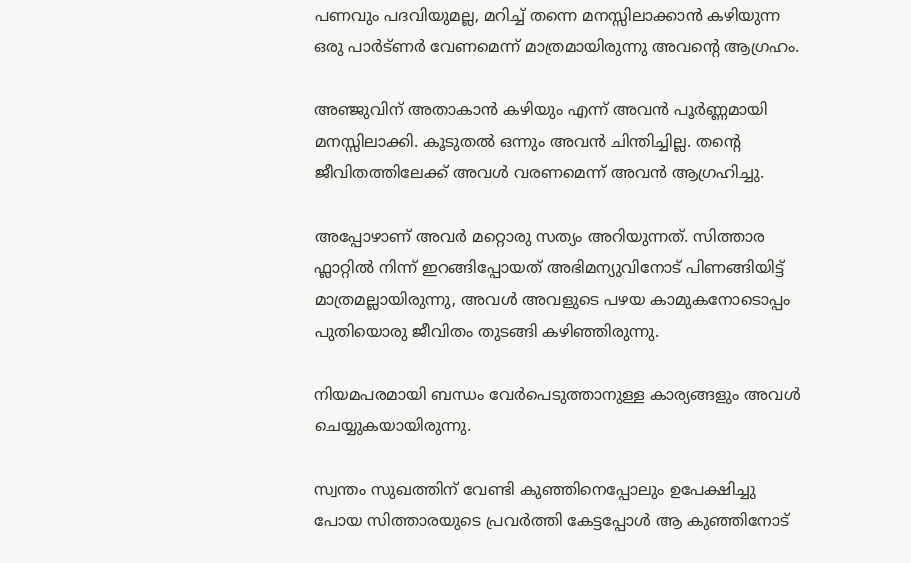പണവും പദവിയുമല്ല, മറിച്ച് തന്നെ മനസ്സിലാക്കാൻ കഴിയുന്ന ഒരു പാർട്ണർ വേണമെന്ന് മാത്രമായിരുന്നു അവന്റെ ആഗ്രഹം.

അഞ്ജുവിന് അതാകാൻ കഴിയും എന്ന് അവൻ പൂർണ്ണമായി മനസ്സിലാക്കി. കൂടുതൽ ഒന്നും അവൻ ചിന്തിച്ചില്ല. തന്റെ ജീവിതത്തിലേക്ക് അവൾ വരണമെന്ന് അവൻ ആഗ്രഹിച്ചു.

അപ്പോഴാണ് അവർ മറ്റൊരു സത്യം അറിയുന്നത്. സിത്താര ഫ്ലാറ്റിൽ നിന്ന് ഇറങ്ങിപ്പോയത് അഭിമന്യുവിനോട് പിണങ്ങിയിട്ട് മാത്രമല്ലായിരുന്നു, അവൾ അവളുടെ പഴയ കാമുകനോടൊപ്പം പുതിയൊരു ജീവിതം തുടങ്ങി കഴിഞ്ഞിരുന്നു.

നിയമപരമായി ബന്ധം വേർപെടുത്താനുള്ള കാര്യങ്ങളും അവൾ ചെയ്യുകയായിരുന്നു.

സ്വന്തം സുഖത്തിന് വേണ്ടി കുഞ്ഞിനെപ്പോലും ഉപേക്ഷിച്ചു പോയ സിത്താരയുടെ പ്രവർത്തി കേട്ടപ്പോൾ ആ കുഞ്ഞിനോട്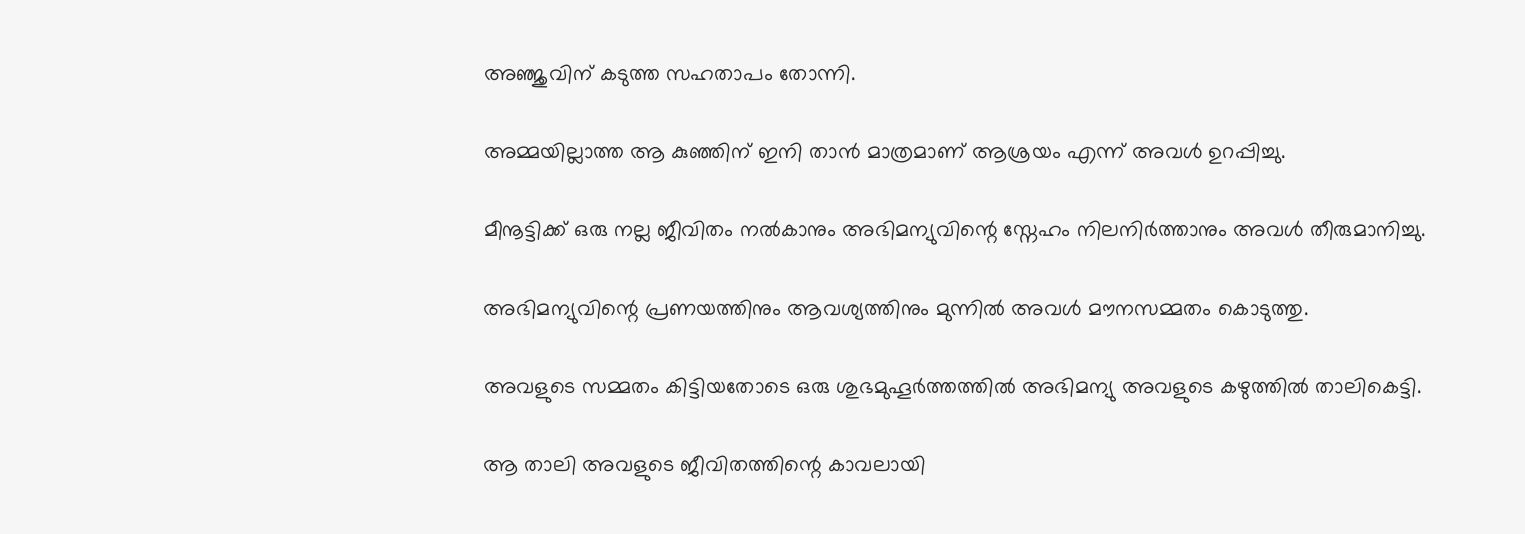അഞ്ജുവിന് കടുത്ത സഹതാപം തോന്നി.

അമ്മയില്ലാത്ത ആ കുഞ്ഞിന് ഇനി താൻ മാത്രമാണ് ആശ്രയം എന്ന് അവൾ ഉറപ്പിച്ചു.

മീനൂട്ടിക്ക് ഒരു നല്ല ജീവിതം നൽകാനും അഭിമന്യുവിന്റെ സ്നേഹം നിലനിർത്താനും അവൾ തീരുമാനിച്ചു.

അഭിമന്യുവിന്റെ പ്രണയത്തിനും ആവശ്യത്തിനും മുന്നിൽ അവൾ മൗനസമ്മതം കൊടുത്തു.

അവളുടെ സമ്മതം കിട്ടിയതോടെ ഒരു ശുഭമുഹൂർത്തത്തിൽ അഭിമന്യു അവളുടെ കഴുത്തിൽ താലികെട്ടി.

ആ താലി അവളുടെ ജീവിതത്തിന്റെ കാവലായി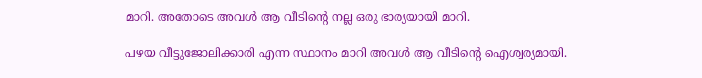മാറി. അതോടെ അവൾ ആ വീടിന്റെ നല്ല ഒരു ഭാര്യയായി മാറി.

പഴയ വീട്ടുജോലിക്കാരി എന്ന സ്ഥാനം മാറി അവൾ ആ വീടിന്റെ ഐശ്വര്യമായി.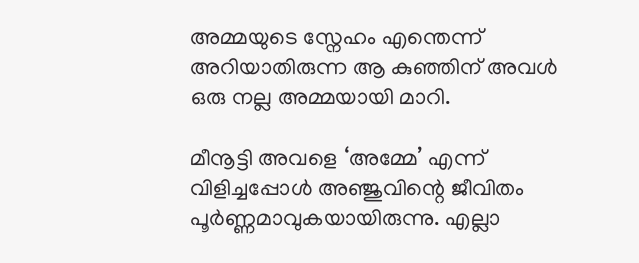അമ്മയുടെ സ്നേഹം എന്തെന്ന് അറിയാതിരുന്ന ആ കുഞ്ഞിന് അവൾ ഒരു നല്ല അമ്മയായി മാറി.

മീനൂട്ടി അവളെ ‘അമ്മേ’ എന്ന് വിളിച്ചപ്പോൾ അഞ്ജുവിന്റെ ജീവിതം പൂർണ്ണമാവുകയായിരുന്നു. എല്ലാ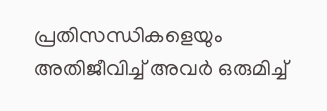പ്രതിസന്ധികളെയും അതിജീവിച്ച് അവർ ഒരുമിച്ച്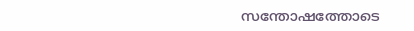സന്തോഷത്തോടെ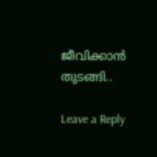ജീവിക്കാൻ തുടങ്ങി..

Leave a Reply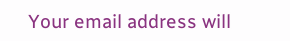Your email address will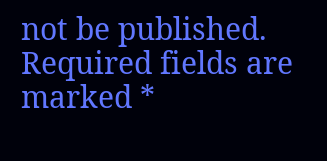not be published. Required fields are marked *